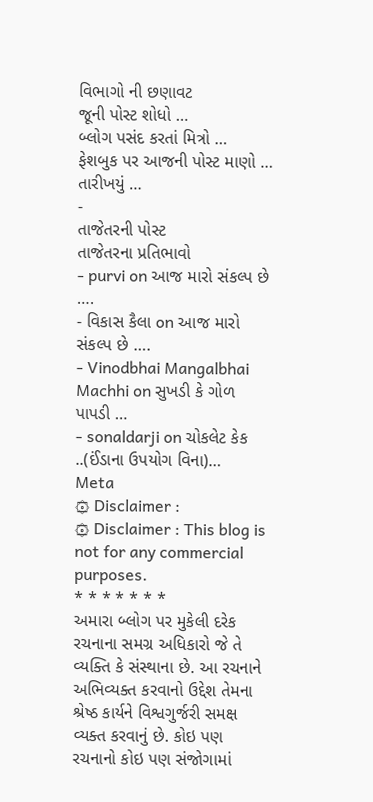વિભાગો ની છણાવટ
જૂની પોસ્ટ શોધો …
બ્લોગ પસંદ કરતાં મિત્રો …
ફેશબુક પર આજની પોસ્ટ માણો …
તારીખયું …
-
તાજેતરની પોસ્ટ
તાજેતરના પ્રતિભાવો
- purvi on આજ મારો સંકલ્પ છે ….
- વિકાસ કૈલા on આજ મારો સંકલ્પ છે ….
- Vinodbhai Mangalbhai Machhi on સુખડી કે ગોળ પાપડી …
- sonaldarji on ચોકલેટ કેક ..(ઈંડાના ઉપયોગ વિના)…
Meta
۞ Disclaimer :
۞ Disclaimer : This blog is not for any commercial purposes.
* * * * * * *
અમારા બ્લોગ પર મુકેલી દરેક રચનાના સમગ્ર અધિકારો જે તે વ્યક્તિ કે સંસ્થાના છે. આ રચનાને અભિવ્યક્ત કરવાનો ઉદ્દેશ તેમના શ્રેષ્ઠ કાર્યને વિશ્વગુર્જરી સમક્ષ વ્યક્ત કરવાનું છે. કોઇ પણ રચનાનો કોઇ પણ સંજોગામાં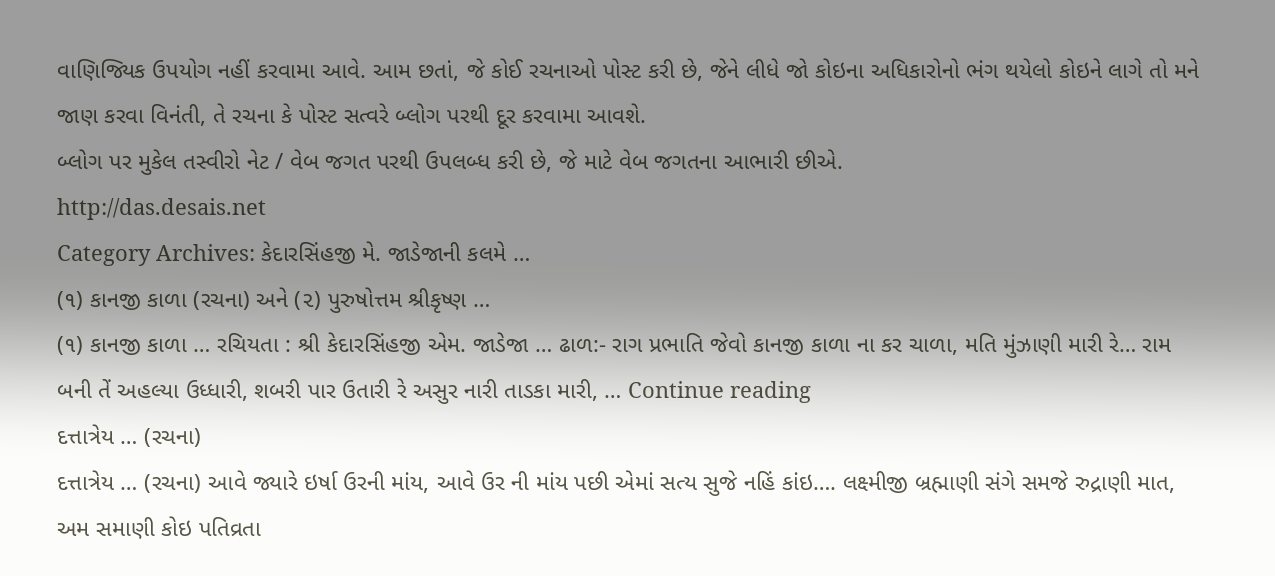વાણિજ્યિક ઉપયોગ નહીં કરવામા આવે. આમ છતાં, જે કોઈ રચનાઓ પોસ્ટ કરી છે, જેને લીધે જો કોઇના અધિકારોનો ભંગ થયેલો કોઇને લાગે તો મને જાણ કરવા વિનંતી, તે રચના કે પોસ્ટ સત્વરે બ્લોગ પરથી દૂર કરવામા આવશે.
બ્લોગ પર મુકેલ તસ્વીરો નેટ / વેબ જગત પરથી ઉપલબ્ધ કરી છે, જે માટે વેબ જગતના આભારી છીએ.
http://das.desais.net
Category Archives: કેદારસિંહજી મે. જાડેજાની કલમે …
(૧) કાનજી કાળા (રચના) અને (૨) પુરુષોત્તમ શ્રીકૃષ્ણ …
(૧) કાનજી કાળા … રચિયતા : શ્રી કેદારસિંહજી એમ. જાડેજા … ઢાળ:- રાગ પ્રભાતિ જેવો કાનજી કાળા ના કર ચાળા, મતિ મુંઝાણી મારી રે… રામ બની તેં અહલ્યા ઉધ્ધારી, શબરી પાર ઉતારી રે અસુર નારી તાડકા મારી, … Continue reading
દત્તાત્રેય … (રચના)
દત્તાત્રેય … (રચના) આવે જ્યારે ઇર્ષા ઉરની માંય, આવે ઉર ની માંય પછી એમાં સત્ય સુજે નહિં કાંઇ…. લક્ષ્મીજી બ્રહ્માણી સંગે સમજે રુદ્રાણી માત, અમ સમાણી કોઇ પતિવ્રતા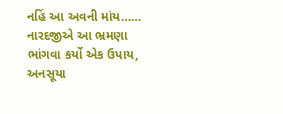નહિં આ અવની માંય…… નારદજીએ આ ભ્રમણા ભાંગવા કર્યો એક ઉપાય, અનસૂયા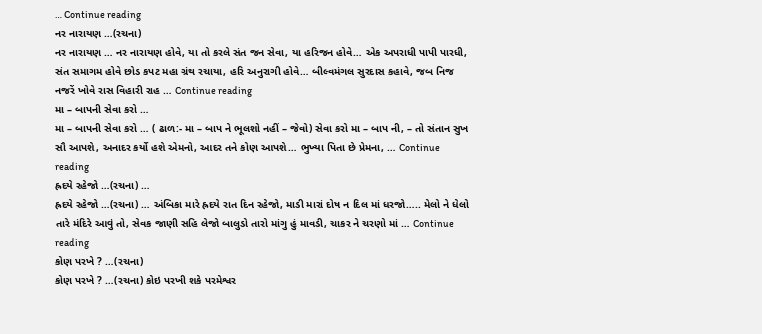… Continue reading
નર નારાયણ …(રચના)
નર નારાયણ … નર નારાયણ હોવે, યા તો કરલે સંત જન સેવા, યા હરિજન હોવે… એક અપરાધી પાપી પારધી, સંત સમાગમ હોવે છોડ કપટ મહા ગ્રંથ રચાયા, હરિ અનુરાગી હોવે… બીલ્વમંગલ સુરદાસ કહાવે, જબ નિજ નજરેં ખોવે રાસ વિહારી રાહ … Continue reading
મા – બાપની સેવા કરો …
મા – બાપની સેવા કરો … ( ઢાળ:- મા – બાપ ને ભૂલશો નહીં – જેવો) સેવા કરો મા – બાપ ની, – તો સંતાન સુખ સૌ આપશે, અનાદર કર્યો હશે એમનો, આદર તને કોણ આપશે… ભુખ્યા પિતા છે પ્રેમના, … Continue reading
હ્રદયે રહેજો …(રચના) …
હ્રદયે રહેજો …(રચના) … અંબિકા મારે હ્રદયે રાત દિન રહેજો, માડી મારાં દોષ ન દિલ માં ધરજો….. મેલો ને ધેલો તારે મંદિરે આવું તો, સેવક જાણી સહિ લેજો બાલુડો તારો માંગુ હું માવડી, ચાકર ને ચરણો માં … Continue reading
કોણ પરખે ? …(રચના)
કોણ પરખે ? …(રચના) કોઇ પરખી શકે પરમેશ્વર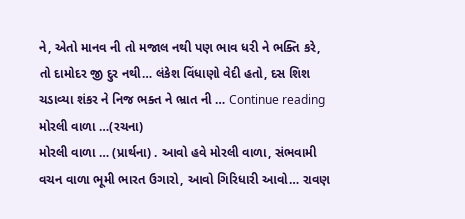ને, એતો માનવ ની તો મજાલ નથી પણ ભાવ ધરી ને ભક્તિ કરે, તો દામોદર જી દુર નથી… લંકેશ વિંધાણો વેદી હતો, દસ શિશ ચડાવ્યા શંકર ને નિજ ભક્ત ને ભ્રાત ની … Continue reading
મોરલી વાળા …(રચના)
મોરલી વાળા … (પ્રાર્થના) . આવો હવે મોરલી વાળા, સંભવામી વચન વાળા ભૂમી ભારત ઉગારો, આવો ગિરિધારી આવો… રાવણ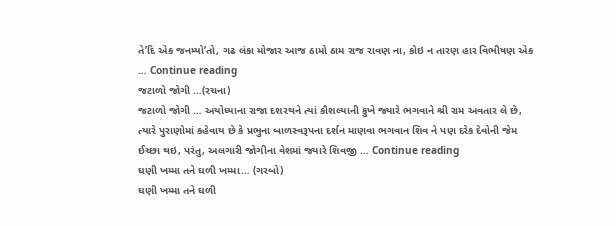તે’દિ એક જનમ્યો’તો, ગઢ લંકા મોજાર આજ ઠામો ઠામ રાજ રાવણ ના, કોઇ ન તારણ હાર વિભીષણ એક … Continue reading
જટાળો જોગી …(રચના)
જટાળો જોગી … અયોધ્યાના રાજા દશરથને ત્યાં કૌશલ્યાની કુખે જ્યારે ભગવાને શ્રી રામ અવતાર લે છે, ત્યારે પુરાણોમાં કહેવાય છે કે પ્રભુના બાળસ્વરૂપના દર્શન માણવા ભગવાન શિવ ને પણ દરેક દેવોની જેમ ઈચ્છા થઇ, પરંતુ, અલગારી જોગીના વેશમાં જ્યારે શિવજી … Continue reading
ઘણી ખમ્મા તને ઘળી ખમ્મા… (ગરબો)
ઘણી ખમ્મા તને ઘળી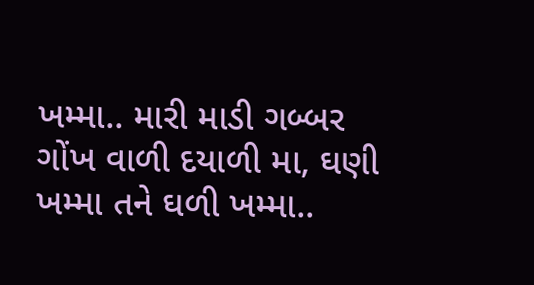ખમ્મા.. મારી માડી ગબ્બર ગોંખ વાળી દયાળી મા, ઘણી ખમ્મા તને ઘળી ખમ્મા..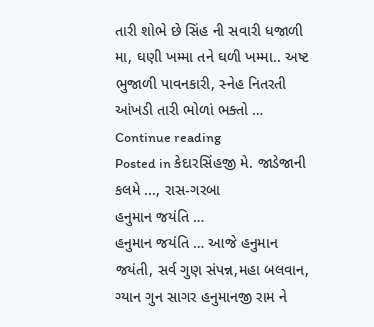તારી શોભે છે સિંહ ની સવારી ધજાળી મા, ઘણી ખમ્મા તને ઘળી ખમ્મા.. અષ્ટ ભુજાળી પાવનકારી, સ્નેહ નિતરતી આંખડી તારી ભોળાં ભક્તો … Continue reading
Posted in કેદારસિંહજી મે. જાડેજાની કલમે ..., રાસ-ગરબા
હનુમાન જયંતિ …
હનુમાન જયંતિ … આજે હનુમાન જયંતી, સર્વ ગુણ સંપન્ન,મહા બલવાન, ગ્યાન ગુન સાગર હનુમાનજી રામ ને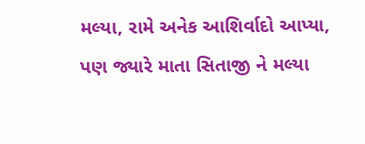મલ્યા, રામે અનેક આશિર્વાદો આપ્યા, પણ જ્યારે માતા સિતાજી ને મલ્યા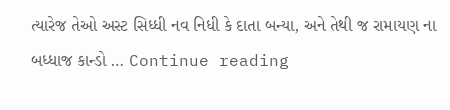ત્યારેજ તેઓ અસ્ટ સિધ્ધી નવ નિધી કે દાતા બન્યા, અને તેથી જ રામાયણ ના બધ્ધાજ કાન્ડો … Continue reading